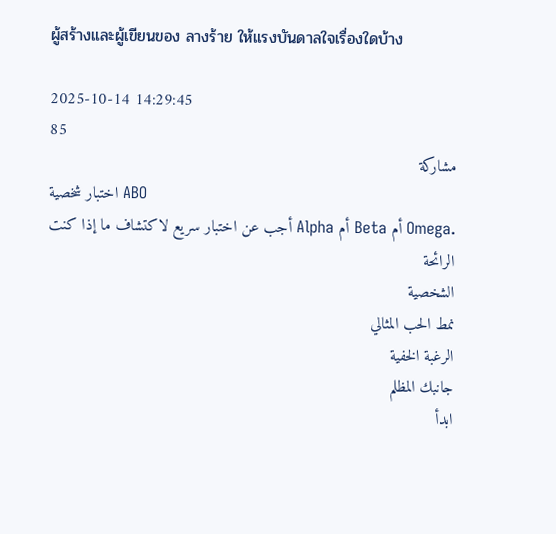ผู้สร้างและผู้เขียนของ ลางร้าย ให้แรงบันดาลใจเรื่องใดบ้าง

2025-10-14 14:29:45
85
مشاركة
اختبار شخصية ABO
أجب عن اختبار سريع لاكتشاف ما إذا كنت Alpha أم Beta أم Omega.
الرائحة
الشخصية
نمط الحب المثالي
الرغبة الخفية
جانبك المظلم
ابدأ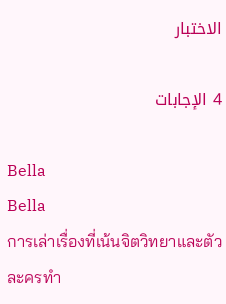الاختبار

4 الإجابات

Bella
Bella
การเล่าเรื่องที่เน้นจิตวิทยาและตัวละครทำ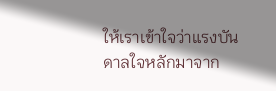ให้เราเข้าใจว่าแรงบันดาลใจหลักมาจาก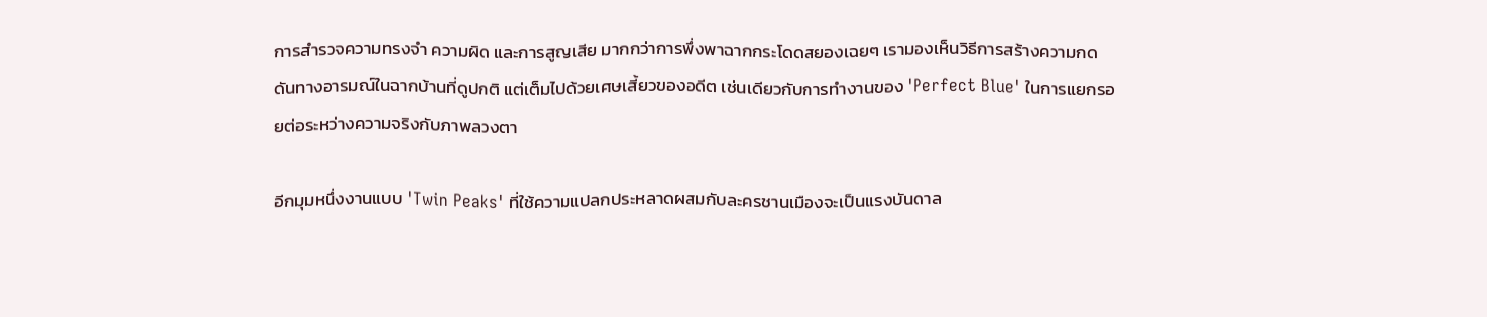การสำรวจความทรงจำ ความผิด และการสูญเสีย มากกว่าการพึ่งพาฉากกระโดดสยองเฉยๆ เรามองเห็นวิธีการสร้างความกดดันทางอารมณ์ในฉากบ้านที่ดูปกติ แต่เต็มไปด้วยเศษเสี้ยวของอดีต เช่นเดียวกับการทำงานของ 'Perfect Blue' ในการแยกรอยต่อระหว่างความจริงกับภาพลวงตา

อีกมุมหนึ่งงานแบบ 'Twin Peaks' ที่ใช้ความแปลกประหลาดผสมกับละครชานเมืองจะเป็นแรงบันดาล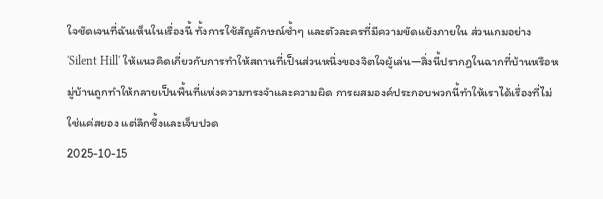ใจชัดเจนที่ฉันเห็นในเรื่องนี้ ทั้งการใช้สัญลักษณ์ซ้ำๆ และตัวละครที่มีความขัดแย้งภายใน ส่วนเกมอย่าง 'Silent Hill' ให้แนวคิดเกี่ยวกับการทำให้สถานที่เป็นส่วนหนึ่งของจิตใจผู้เล่น—สิ่งนี้ปรากฏในฉากที่บ้านหรือหมู่บ้านถูกทำให้กลายเป็นพื้นที่แห่งความทรงจำและความผิด การผสมองค์ประกอบพวกนี้ทำให้เราได้เรื่องที่ไม่ใช่แค่สยอง แต่ลึกซึ้งและเจ็บปวด
2025-10-15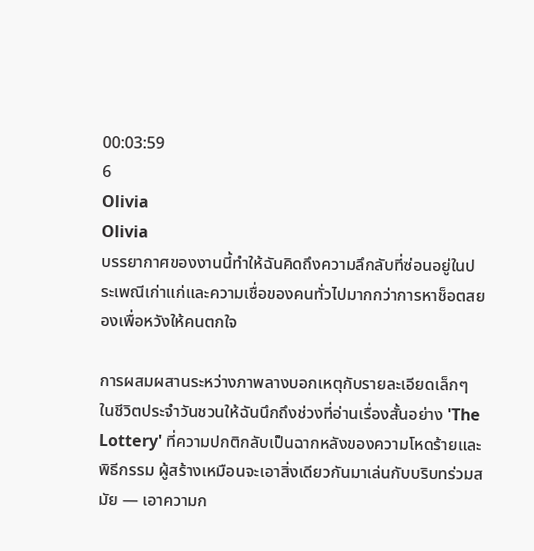00:03:59
6
Olivia
Olivia
บรรยากาศของงานนี้ทำให้ฉันคิดถึงความลึกลับที่ซ่อนอยู่ในประเพณีเก่าแก่และความเชื่อของคนทั่วไปมากกว่าการหาช็อตสยองเพื่อหวังให้คนตกใจ

การผสมผสานระหว่างภาพลางบอกเหตุกับรายละเอียดเล็กๆ ในชีวิตประจำวันชวนให้ฉันนึกถึงช่วงที่อ่านเรื่องสั้นอย่าง 'The Lottery' ที่ความปกติกลับเป็นฉากหลังของความโหดร้ายและพิธีกรรม ผู้สร้างเหมือนจะเอาสิ่งเดียวกันมาเล่นกับบริบทร่วมสมัย — เอาความก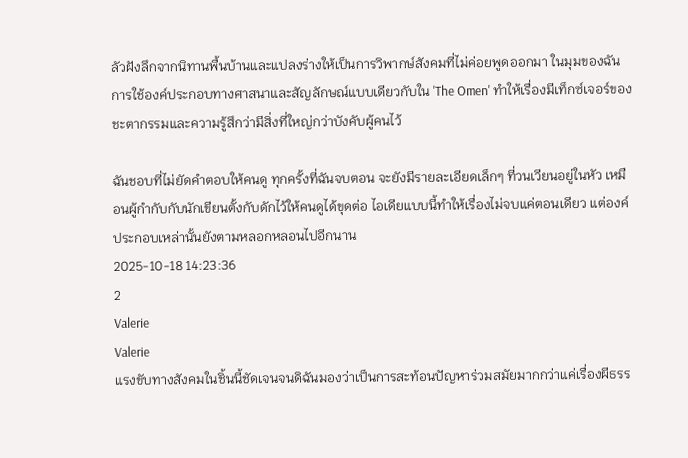ลัวฝังลึกจากนิทานพื้นบ้านและแปลงร่างให้เป็นการวิพากษ์สังคมที่ไม่ค่อยพูดออกมา ในมุมของฉัน การใช้องค์ประกอบทางศาสนาและสัญลักษณ์แบบเดียวกับใน 'The Omen' ทำให้เรื่องมีเท็กซ์เจอร์ของชะตากรรมและความรู้สึกว่ามีสิ่งที่ใหญ่กว่าบังคับผู้คนไว้

ฉันชอบที่ไม่ยัดคำตอบให้คนดู ทุกครั้งที่ฉันจบตอน จะยังมีรายละเอียดเล็กๆ ที่วนเวียนอยู่ในหัว เหมือนผู้กำกับกับนักเขียนตั้งกับดักไว้ให้คนดูได้ขุดต่อ ไอเดียแบบนี้ทำให้เรื่องไม่จบแค่ตอนเดียว แต่องค์ประกอบเหล่านั้นยังตามหลอกหลอนไปอีกนาน
2025-10-18 14:23:36
2
Valerie
Valerie
แรงขับทางสังคมในชิ้นนี้ชัดเจนจนดิฉันมองว่าเป็นการสะท้อนปัญหาร่วมสมัยมากกว่าแค่เรื่องผีธรร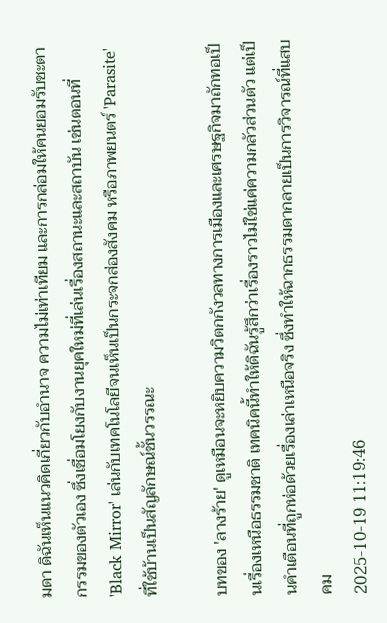มดา ดิฉันเห็นแนวคิดเกี่ยวกับอำนาจ ความไม่เท่าเทียม และการกล่อมให้คนยอมรับชะตากรรมของตัวเอง ซึ่งเชื่อมโยงกับงานยุคใหม่ที่เล่นเรื่องสถานะและสถาบัน เช่นตอนที่ 'Black Mirror' เล่นกับเทคโนโลยีจนเห็นเป็นกระจกส่องสังคม หรือภาพยนตร์ 'Parasite' ที่ใช้บ้านเป็นสัญลักษณ์ชั้นวรรณะ

บทของ 'ลางร้าย' ดูเหมือนจะหยิบความวิตกกังวลทางการเมืองและเศรษฐกิจมาถักทอเป็นเรื่องเหนือธรรมชาติ เทคนิคนี้ทำให้ดิฉันรู้สึกว่าเรื่องราวไม่ใช่แค่ความกลัวส่วนตัว แต่เป็นคำเตือนที่ถูกห่อด้วยเรื่องเล่าเหนือจริง ซึ่งทำให้ฉากธรรมดากลายเป็นการวิจารณ์ที่แสบคม
2025-10-19 11:19:46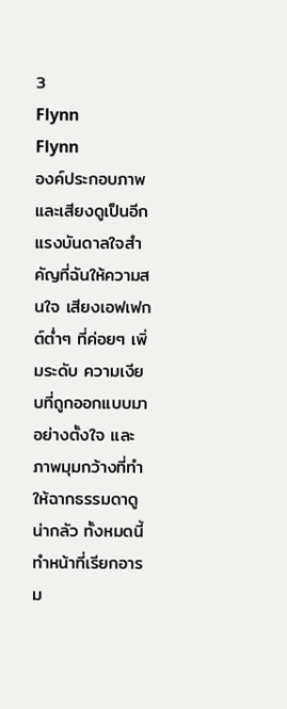3
Flynn
Flynn
องค์ประกอบภาพและเสียงดูเป็นอีกแรงบันดาลใจสำคัญที่ฉันให้ความสนใจ เสียงเอฟเฟกต์ต่ำๆ ที่ค่อยๆ เพิ่มระดับ ความเงียบที่ถูกออกแบบมาอย่างตั้งใจ และภาพมุมกว้างที่ทำให้ฉากธรรมดาดูน่ากลัว ทั้งหมดนี้ทำหน้าที่เรียกอารม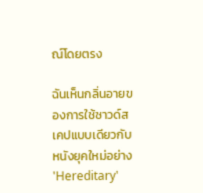ณ์โดยตรง

ฉันเห็นกลิ่นอายของการใช้ซาวด์สเคปแบบเดียวกับหนังยุคใหม่อย่าง 'Hereditary'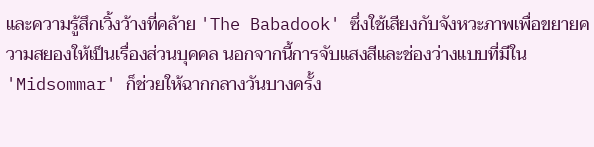และความรู้สึกเวิ้งว้างที่คล้าย 'The Babadook' ซึ่งใช้เสียงกับจังหวะภาพเพื่อขยายความสยองให้เป็นเรื่องส่วนบุคคล นอกจากนี้การจับแสงสีและช่องว่างแบบที่มีใน 'Midsommar' ก็ช่วยให้ฉากกลางวันบางครั้ง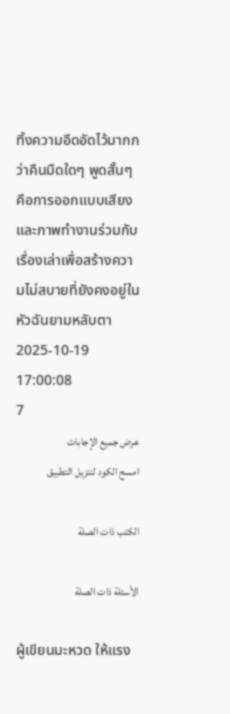ทิ้งความอึดอัดไว้มากกว่าคืนมืดใดๆ พูดสั้นๆ คือการออกแบบเสียงและภาพทำงานร่วมกับเรื่องเล่าเพื่อสร้างความไม่สบายที่ยังคงอยู่ในหัวฉันยามหลับตา
2025-10-19 17:00:08
7
عرض جميع الإجابات
امسح الكود لتنزيل التطبيق

الكتب ذات الصلة

الأسئلة ذات الصلة

ผู้เขียนมะหวด ให้แรง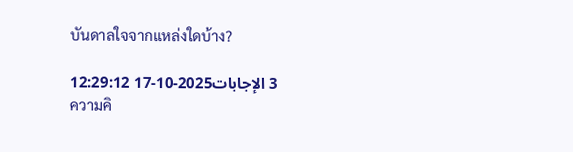บันดาลใจจากแหล่งใดบ้าง?

3 الإجابات2025-10-17 12:29:12
ความคิ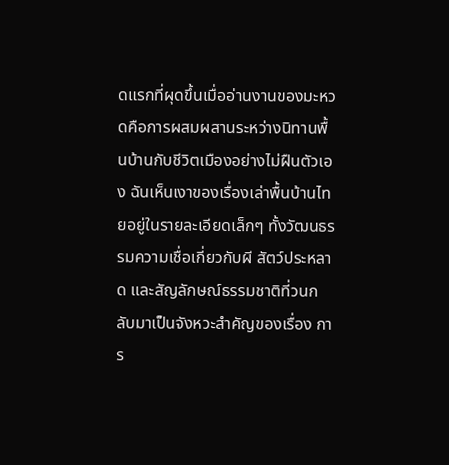ดแรกที่ผุดขึ้นเมื่ออ่านงานของมะหวดคือการผสมผสานระหว่างนิทานพื้นบ้านกับชีวิตเมืองอย่างไม่ฝืนตัวเอง ฉันเห็นเงาของเรื่องเล่าพื้นบ้านไทยอยู่ในรายละเอียดเล็กๆ ทั้งวัฒนธรรมความเชื่อเกี่ยวกับผี สัตว์ประหลาด และสัญลักษณ์ธรรมชาติที่วนกลับมาเป็นจังหวะสำคัญของเรื่อง การ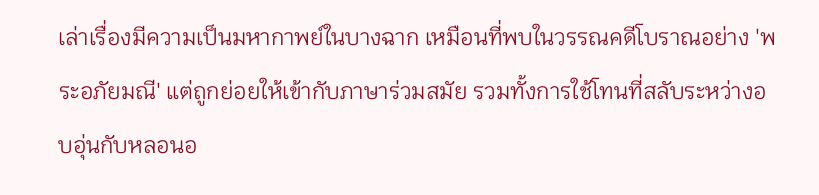เล่าเรื่องมีความเป็นมหากาพย์ในบางฉาก เหมือนที่พบในวรรณคดีโบราณอย่าง 'พระอภัยมณี' แต่ถูกย่อยให้เข้ากับภาษาร่วมสมัย รวมทั้งการใช้โทนที่สลับระหว่างอบอุ่นกับหลอนอ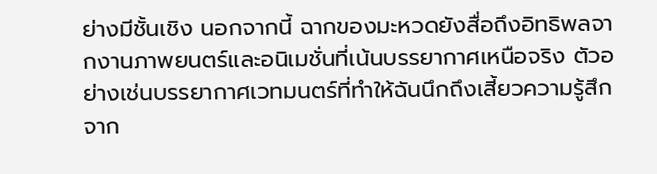ย่างมีชั้นเชิง นอกจากนี้ ฉากของมะหวดยังสื่อถึงอิทธิพลจากงานภาพยนตร์และอนิเมชั่นที่เน้นบรรยากาศเหนือจริง ตัวอย่างเช่นบรรยากาศเวทมนตร์ที่ทำให้ฉันนึกถึงเสี้ยวความรู้สึกจาก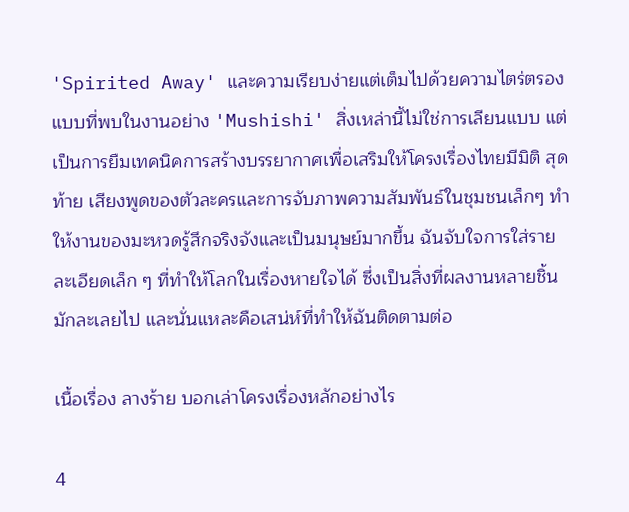'Spirited Away' และความเรียบง่ายแต่เต็มไปด้วยความไตร่ตรองแบบที่พบในงานอย่าง 'Mushishi' สิ่งเหล่านี้ไม่ใช่การเลียนแบบ แต่เป็นการยืมเทคนิคการสร้างบรรยากาศเพื่อเสริมให้โครงเรื่องไทยมีมิติ สุดท้าย เสียงพูดของตัวละครและการจับภาพความสัมพันธ์ในชุมชนเล็กๆ ทำให้งานของมะหวดรู้สึกจริงจังและเป็นมนุษย์มากขึ้น ฉันจับใจการใส่รายละเอียดเล็ก ๆ ที่ทำให้โลกในเรื่องหายใจได้ ซึ่งเป็นสิ่งที่ผลงานหลายชิ้นมักละเลยไป และนั่นแหละคือเสน่ห์ที่ทำให้ฉันติดตามต่อ

เนื้อเรื่อง ลางร้าย บอกเล่าโครงเรื่องหลักอย่างไร

4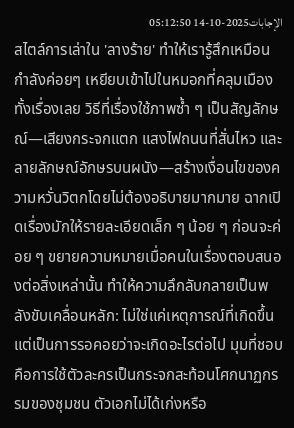الإجابات2025-10-14 05:12:50
สไตล์การเล่าใน 'ลางร้าย' ทำให้เรารู้สึกเหมือนกำลังค่อยๆ เหยียบเข้าไปในหมอกที่คลุมเมืองทั้งเรื่องเลย วิธีที่เรื่องใช้ภาพซ้ำ ๆ เป็นสัญลักษณ์—เสียงกระจกแตก แสงไฟถนนที่สั่นไหว และลายลักษณ์อักษรบนผนัง—สร้างเงื่อนไขของความหวั่นวิตกโดยไม่ต้องอธิบายมากมาย ฉากเปิดเรื่องมักให้รายละเอียดเล็ก ๆ น้อย ๆ ก่อนจะค่อย ๆ ขยายความหมายเมื่อคนในเรื่องตอบสนองต่อสิ่งเหล่านั้น ทำให้ความลึกลับกลายเป็นพลังขับเคลื่อนหลัก: ไม่ใช่แค่เหตุการณ์ที่เกิดขึ้น แต่เป็นการรอคอยว่าจะเกิดอะไรต่อไป มุมที่ชอบคือการใช้ตัวละครเป็นกระจกสะท้อนโศกนาฏกรรมของชุมชน ตัวเอกไม่ได้เก่งหรือ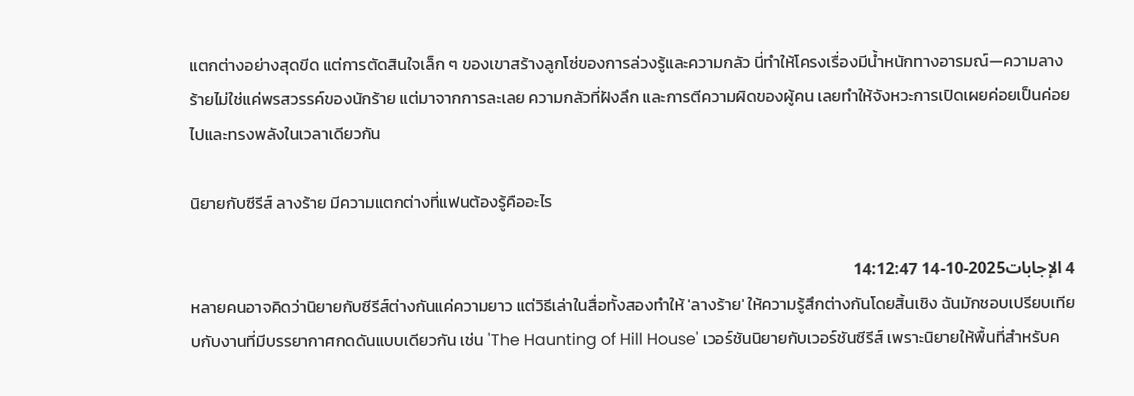แตกต่างอย่างสุดขีด แต่การตัดสินใจเล็ก ๆ ของเขาสร้างลูกโซ่ของการล่วงรู้และความกลัว นี่ทำให้โครงเรื่องมีน้ำหนักทางอารมณ์—ความลางร้ายไม่ใช่แค่พรสวรรค์ของนักร้าย แต่มาจากการละเลย ความกลัวที่ฝังลึก และการตีความผิดของผู้คน เลยทำให้จังหวะการเปิดเผยค่อยเป็นค่อยไปและทรงพลังในเวลาเดียวกัน

นิยายกับซีรีส์ ลางร้าย มีความแตกต่างที่แฟนต้องรู้คืออะไร

4 الإجابات2025-10-14 14:12:47
หลายคนอาจคิดว่านิยายกับซีรีส์ต่างกันแค่ความยาว แต่วิธีเล่าในสื่อทั้งสองทำให้ 'ลางร้าย' ให้ความรู้สึกต่างกันโดยสิ้นเชิง ฉันมักชอบเปรียบเทียบกับงานที่มีบรรยากาศกดดันแบบเดียวกัน เช่น 'The Haunting of Hill House' เวอร์ชันนิยายกับเวอร์ชันซีรีส์ เพราะนิยายให้พื้นที่สำหรับค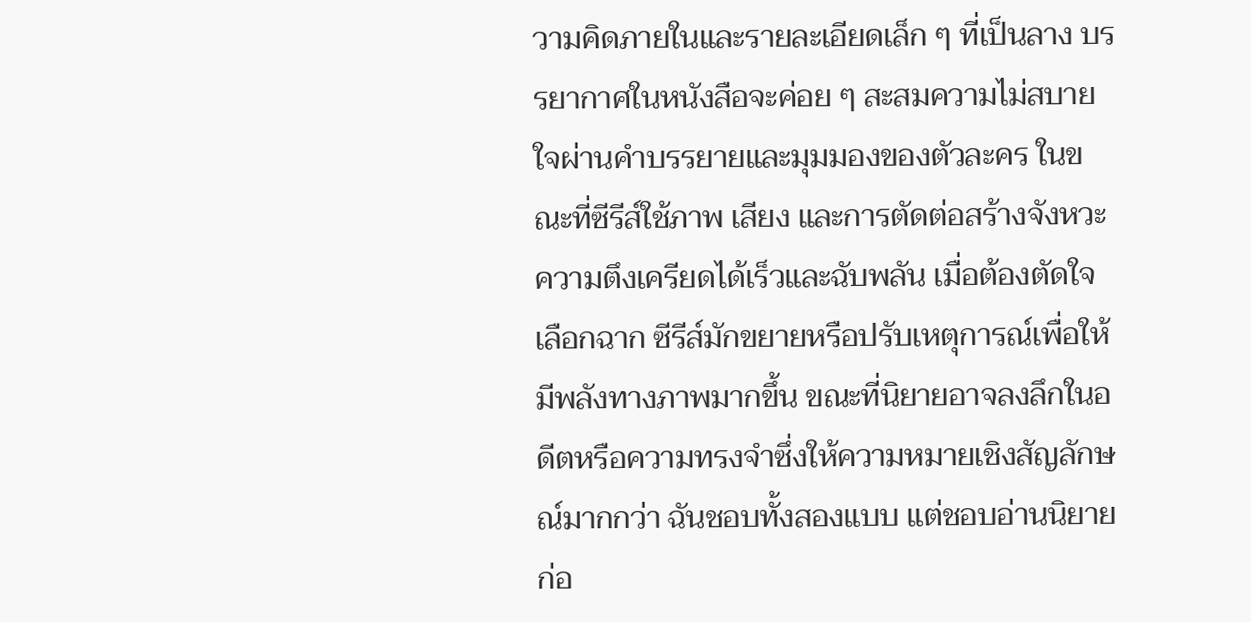วามคิดภายในและรายละเอียดเล็ก ๆ ที่เป็นลาง บรรยากาศในหนังสือจะค่อย ๆ สะสมความไม่สบายใจผ่านคำบรรยายและมุมมองของตัวละคร ในขณะที่ซีรีส์ใช้ภาพ เสียง และการตัดต่อสร้างจังหวะความตึงเครียดได้เร็วและฉับพลัน เมื่อต้องตัดใจเลือกฉาก ซีรีส์มักขยายหรือปรับเหตุการณ์เพื่อให้มีพลังทางภาพมากขึ้น ขณะที่นิยายอาจลงลึกในอดีตหรือความทรงจำซึ่งให้ความหมายเชิงสัญลักษณ์มากกว่า ฉันชอบทั้งสองแบบ แต่ชอบอ่านนิยายก่อ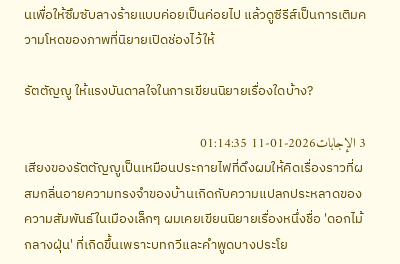นเพื่อให้ซึมซับลางร้ายแบบค่อยเป็นค่อยไป แล้วดูซีรีส์เป็นการเติมความโหดของภาพที่นิยายเปิดช่องไว้ให้

รัตตัญญู ให้แรงบันดาลใจในการเขียนนิยายเรื่องใดบ้าง?

3 الإجابات2026-01-11 01:14:35
เสียงของรัตตัญญูเป็นเหมือนประกายไฟที่ดึงผมให้คิดเรื่องราวที่ผสมกลิ่นอายความทรงจำของบ้านเกิดกับความแปลกประหลาดของความสัมพันธ์ในเมืองเล็กๆ ผมเคยเขียนนิยายเรื่องหนึ่งชื่อ 'ดอกไม้กลางฝุ่น' ที่เกิดขึ้นเพราะบทกวีและคำพูดบางประโย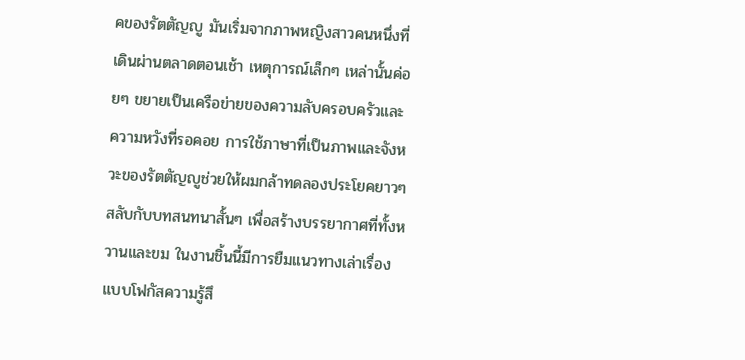คของรัตตัญญู มันเริ่มจากภาพหญิงสาวคนหนึ่งที่เดินผ่านตลาดตอนเช้า เหตุการณ์เล็กๆ เหล่านั้นค่อยๆ ขยายเป็นเครือข่ายของความลับครอบครัวและความหวังที่รอคอย การใช้ภาษาที่เป็นภาพและจังหวะของรัตตัญญูช่วยให้ผมกล้าทดลองประโยคยาวๆ สลับกับบทสนทนาสั้นๆ เพื่อสร้างบรรยากาศที่ทั้งหวานและขม ในงานชิ้นนี้มีการยืมแนวทางเล่าเรื่องแบบโฟกัสความรู้สึ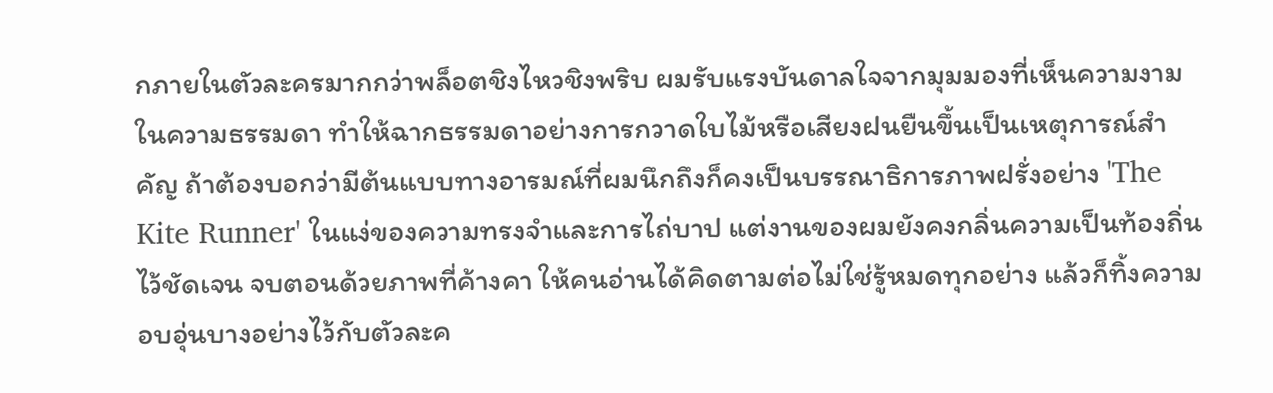กภายในตัวละครมากกว่าพล็อตชิงไหวชิงพริบ ผมรับแรงบันดาลใจจากมุมมองที่เห็นความงามในความธรรมดา ทำให้ฉากธรรมดาอย่างการกวาดใบไม้หรือเสียงฝนยืนขึ้นเป็นเหตุการณ์สำคัญ ถ้าต้องบอกว่ามีต้นแบบทางอารมณ์ที่ผมนึกถึงก็คงเป็นบรรณาธิการภาพฝรั่งอย่าง 'The Kite Runner' ในแง่ของความทรงจำและการไถ่บาป แต่งานของผมยังคงกลิ่นความเป็นท้องถิ่นไว้ชัดเจน จบตอนด้วยภาพที่ค้างคา ให้คนอ่านได้คิดตามต่อไม่ใช่รู้หมดทุกอย่าง แล้วก็ทิ้งความอบอุ่นบางอย่างไว้กับตัวละค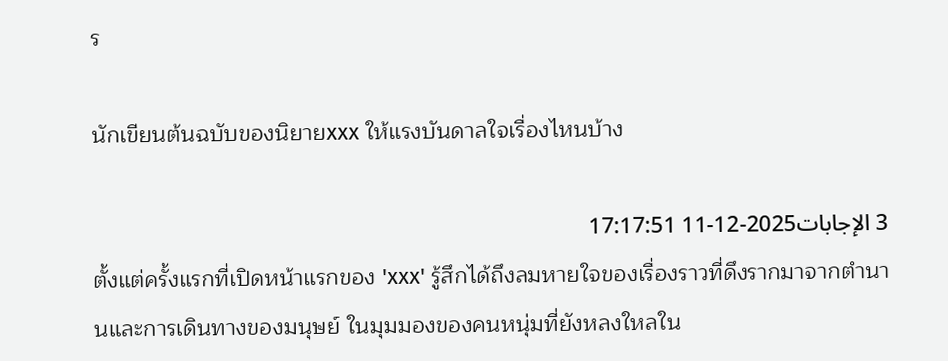ร

นักเขียนต้นฉบับของนิยายxxx ให้แรงบันดาลใจเรื่องไหนบ้าง

3 الإجابات2025-12-11 17:17:51
ตั้งแต่ครั้งแรกที่เปิดหน้าแรกของ 'xxx' รู้สึกได้ถึงลมหายใจของเรื่องราวที่ดึงรากมาจากตำนานและการเดินทางของมนุษย์ ในมุมมองของคนหนุ่มที่ยังหลงใหลใน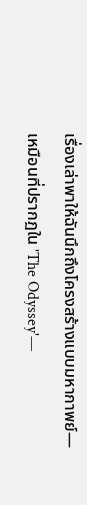เรื่องเล่าพาให้ฉันนึกถึงโครงสร้างแบบมหากาพย์—เหมือนที่ปรากฏใน 'The Odyssey'—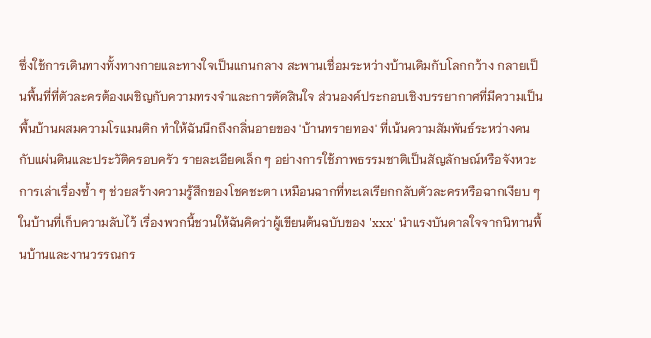ซึ่งใช้การเดินทางทั้งทางกายและทางใจเป็นแกนกลาง สะพานเชื่อมระหว่างบ้านเดิมกับโลกกว้าง กลายเป็นพื้นที่ที่ตัวละครต้องเผชิญกับความทรงจำและการตัดสินใจ ส่วนองค์ประกอบเชิงบรรยากาศที่มีความเป็นพื้นบ้านผสมความโรแมนติก ทำให้ฉันนึกถึงกลิ่นอายของ 'บ้านทรายทอง' ที่เน้นความสัมพันธ์ระหว่างคนกับแผ่นดินและประวัติครอบครัว รายละเอียดเล็ก ๆ อย่างการใช้ภาพธรรมชาติเป็นสัญลักษณ์หรือจังหวะการเล่าเรื่องซ้ำ ๆ ช่วยสร้างความรู้สึกของโชคชะตา เหมือนฉากที่ทะเลเรียกกลับตัวละครหรือฉากเงียบ ๆ ในบ้านที่เก็บความลับไว้ เรื่องพวกนี้ชวนให้ฉันคิดว่าผู้เขียนต้นฉบับของ 'xxx' นำแรงบันดาลใจจากนิทานพื้นบ้านและงานวรรณกร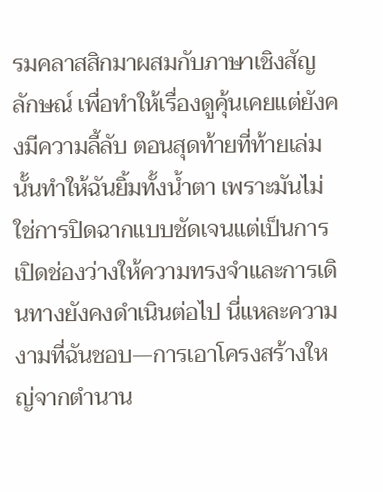รมคลาสสิกมาผสมกับภาษาเชิงสัญลักษณ์ เพื่อทำให้เรื่องดูคุ้นเคยแต่ยังคงมีความลี้ลับ ตอนสุดท้ายที่ท้ายเล่มนั้นทำให้ฉันยิ้มทั้งน้ำตา เพราะมันไม่ใช่การปิดฉากแบบชัดเจนแต่เป็นการเปิดช่องว่างให้ความทรงจำและการเดินทางยังคงดำเนินต่อไป นี่แหละความงามที่ฉันชอบ—การเอาโครงสร้างใหญ่จากตำนาน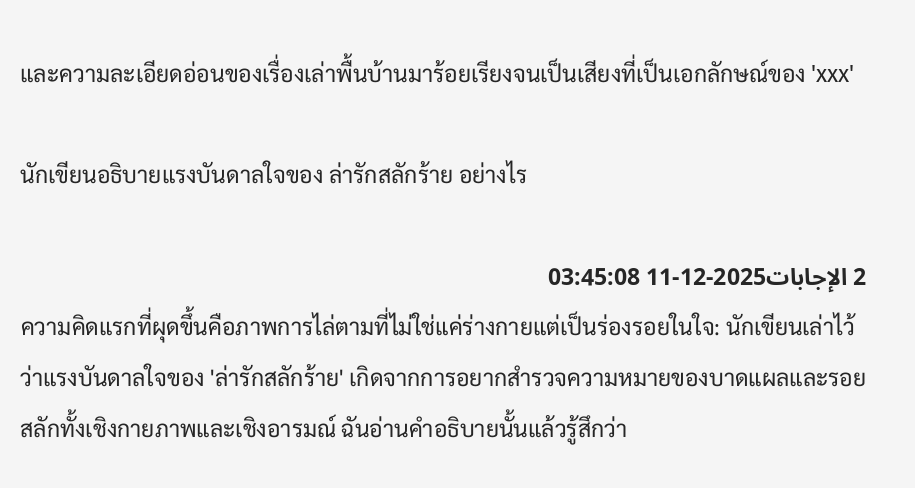และความละเอียดอ่อนของเรื่องเล่าพื้นบ้านมาร้อยเรียงจนเป็นเสียงที่เป็นเอกลักษณ์ของ 'xxx'

นักเขียนอธิบายแรงบันดาลใจของ ล่ารักสลักร้าย อย่างไร

2 الإجابات2025-12-11 03:45:08
ความคิดแรกที่ผุดขึ้นคือภาพการไล่ตามที่ไม่ใช่แค่ร่างกายแต่เป็นร่องรอยในใจ: นักเขียนเล่าไว้ว่าแรงบันดาลใจของ 'ล่ารักสลักร้าย' เกิดจากการอยากสำรวจความหมายของบาดแผลและรอยสลักทั้งเชิงกายภาพและเชิงอารมณ์ ฉันอ่านคำอธิบายนั้นแล้วรู้สึกว่า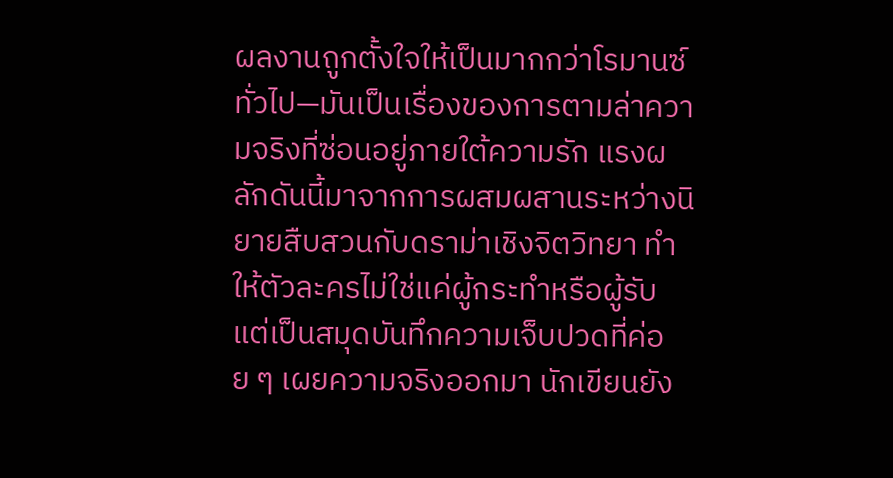ผลงานถูกตั้งใจให้เป็นมากกว่าโรมานซ์ทั่วไป—มันเป็นเรื่องของการตามล่าความจริงที่ซ่อนอยู่ภายใต้ความรัก แรงผลักดันนี้มาจากการผสมผสานระหว่างนิยายสืบสวนกับดราม่าเชิงจิตวิทยา ทำให้ตัวละครไม่ใช่แค่ผู้กระทำหรือผู้รับ แต่เป็นสมุดบันทึกความเจ็บปวดที่ค่อย ๆ เผยความจริงออกมา นักเขียนยัง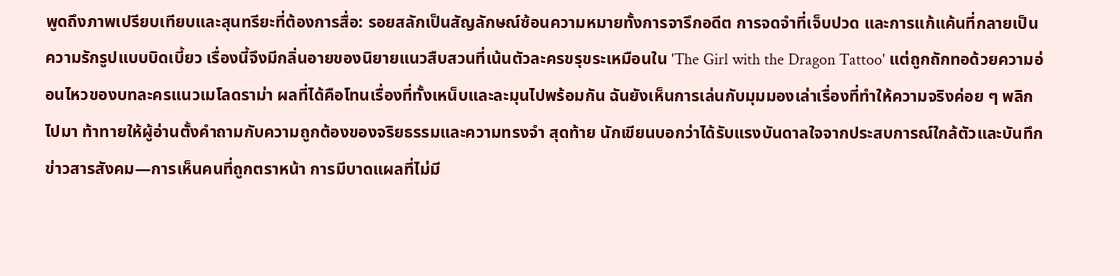พูดถึงภาพเปรียบเทียบและสุนทรียะที่ต้องการสื่อ: รอยสลักเป็นสัญลักษณ์ซ้อนความหมายทั้งการจารึกอดีต การจดจำที่เจ็บปวด และการแก้แค้นที่กลายเป็นความรักรูปแบบบิดเบี้ยว เรื่องนี้จึงมีกลิ่นอายของนิยายแนวสืบสวนที่เน้นตัวละครขรุขระเหมือนใน 'The Girl with the Dragon Tattoo' แต่ถูกถักทอด้วยความอ่อนไหวของบทละครแนวเมโลดราม่า ผลที่ได้คือโทนเรื่องที่ทั้งเหน็บและละมุนไปพร้อมกัน ฉันยังเห็นการเล่นกับมุมมองเล่าเรื่องที่ทำให้ความจริงค่อย ๆ พลิกไปมา ท้าทายให้ผู้อ่านตั้งคำถามกับความถูกต้องของจริยธรรมและความทรงจำ สุดท้าย นักเขียนบอกว่าได้รับแรงบันดาลใจจากประสบการณ์ใกล้ตัวและบันทึกข่าวสารสังคม—การเห็นคนที่ถูกตราหน้า การมีบาดแผลที่ไม่มี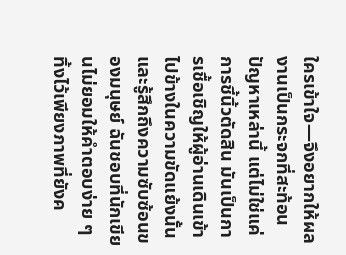ใครเข้าใจ—จึงอยากให้ผลงานเป็นกระจกที่สะท้อนปัญหาเหล่านี้ แต่ไม่ใช่แค่การชี้นิ้วตัดสิน มันเป็นการเชื้อเชิญให้ผู้อ่านเดินเข้าไปข้างในความขัดแย้งนั้นและรู้สึกถึงความซับซ้อนของมนุษย์ ฉันชอบที่นักเขียนไม่ยอมให้คำตอบง่าย ๆ ทิ้งไว้เพียงภาพที่ยังค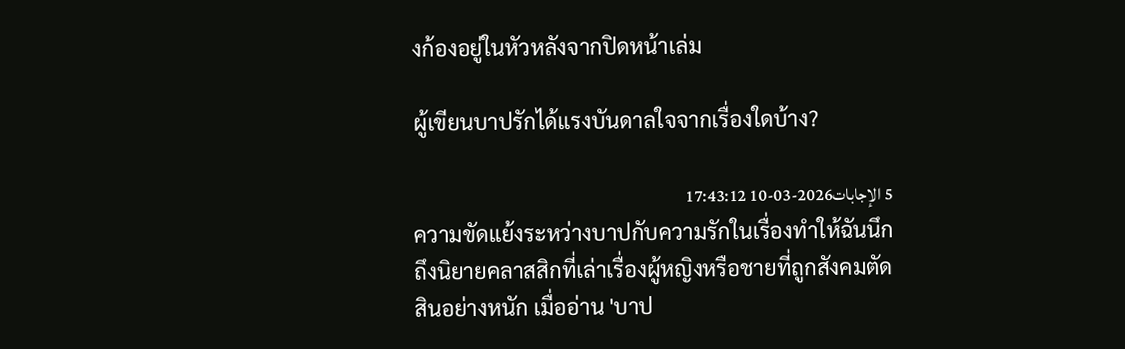งก้องอยู่ในหัวหลังจากปิดหน้าเล่ม

ผู้เขียนบาปรักได้แรงบันดาลใจจากเรื่องใดบ้าง?

5 الإجابات2026-03-10 17:43:12
ความขัดแย้งระหว่างบาปกับความรักในเรื่องทำให้ฉันนึกถึงนิยายคลาสสิกที่เล่าเรื่องผู้หญิงหรือชายที่ถูกสังคมตัดสินอย่างหนัก เมื่ออ่าน 'บาป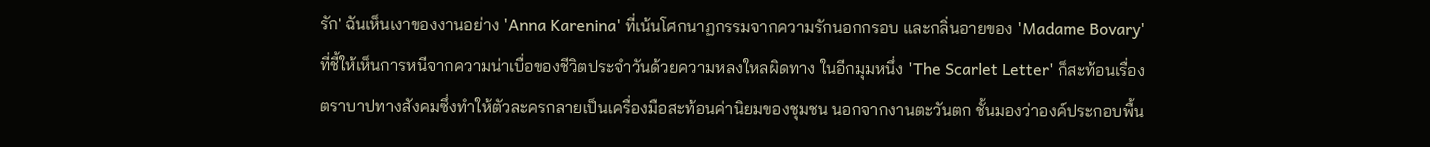รัก' ฉันเห็นเงาของงานอย่าง 'Anna Karenina' ที่เน้นโศกนาฏกรรมจากความรักนอกกรอบ และกลิ่นอายของ 'Madame Bovary' ที่ชี้ให้เห็นการหนีจากความน่าเบื่อของชีวิตประจำวันด้วยความหลงใหลผิดทาง ในอีกมุมหนึ่ง 'The Scarlet Letter' ก็สะท้อนเรื่องตราบาปทางสังคมซึ่งทำให้ตัวละครกลายเป็นเครื่องมือสะท้อนค่านิยมของชุมชน นอกจากงานตะวันตก ชั้นมองว่าองค์ประกอบพื้น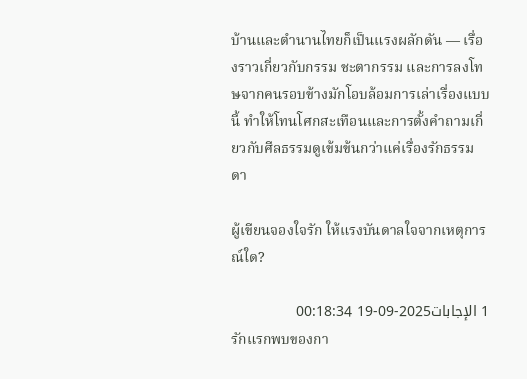บ้านและตำนานไทยก็เป็นแรงผลักดัน — เรื่องราวเกี่ยวกับกรรม ชะตากรรม และการลงโทษจากคนรอบข้างมักโอบล้อมการเล่าเรื่องแบบนี้ ทำให้โทนโศกสะเทือนและการตั้งคำถามเกี่ยวกับศีลธรรมดูเข้มข้นกว่าแค่เรื่องรักธรรมดา

ผู้เขียนจองใจรัก ให้แรงบันดาลใจจากเหตุการณ์ใด?

1 الإجابات2025-09-19 00:18:34
รักแรกพบของกา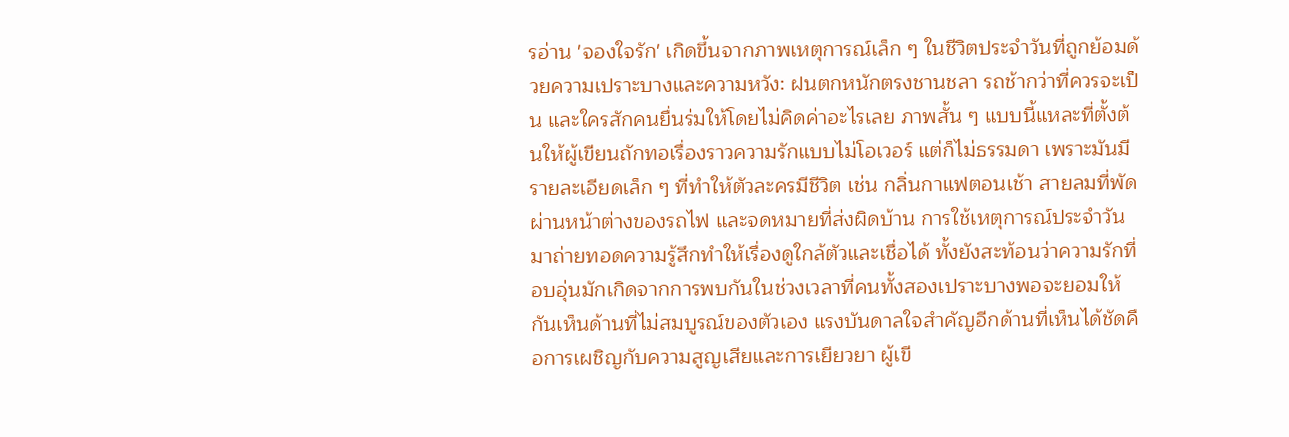รอ่าน 'จองใจรัก' เกิดขึ้นจากภาพเหตุการณ์เล็ก ๆ ในชีวิตประจำวันที่ถูกย้อมด้วยความเปราะบางและความหวัง: ฝนตกหนักตรงชานชลา รถช้ากว่าที่ควรจะเป็น และใครสักคนยื่นร่มให้โดยไม่คิดค่าอะไรเลย ภาพสั้น ๆ แบบนี้แหละที่ตั้งต้นให้ผู้เขียนถักทอเรื่องราวความรักแบบไม่โอเวอร์ แต่ก็ไม่ธรรมดา เพราะมันมีรายละเอียดเล็ก ๆ ที่ทำให้ตัวละครมีชีวิต เช่น กลิ่นกาแฟตอนเช้า สายลมที่พัดผ่านหน้าต่างของรถไฟ และจดหมายที่ส่งผิดบ้าน การใช้เหตุการณ์ประจำวันมาถ่ายทอดความรู้สึกทำให้เรื่องดูใกล้ตัวและเชื่อได้ ทั้งยังสะท้อนว่าความรักที่อบอุ่นมักเกิดจากการพบกันในช่วงเวลาที่คนทั้งสองเปราะบางพอจะยอมให้กันเห็นด้านที่ไม่สมบูรณ์ของตัวเอง แรงบันดาลใจสำคัญอีกด้านที่เห็นได้ชัดคือการเผชิญกับความสูญเสียและการเยียวยา ผู้เขี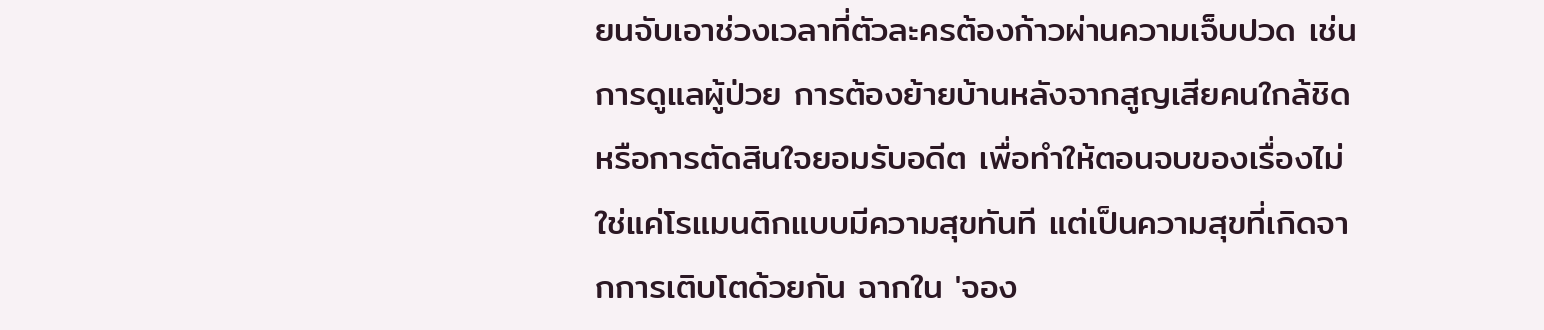ยนจับเอาช่วงเวลาที่ตัวละครต้องก้าวผ่านความเจ็บปวด เช่น การดูแลผู้ป่วย การต้องย้ายบ้านหลังจากสูญเสียคนใกล้ชิด หรือการตัดสินใจยอมรับอดีต เพื่อทำให้ตอนจบของเรื่องไม่ใช่แค่โรแมนติกแบบมีความสุขทันที แต่เป็นความสุขที่เกิดจากการเติบโตด้วยกัน ฉากใน 'จอง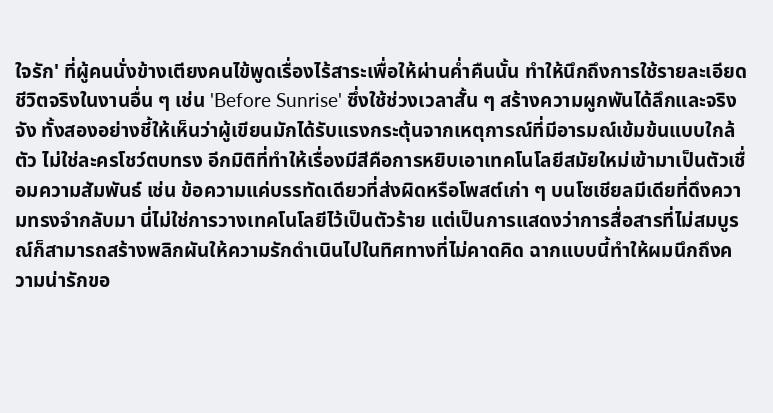ใจรัก' ที่ผู้คนนั่งข้างเตียงคนไข้พูดเรื่องไร้สาระเพื่อให้ผ่านค่ำคืนนั้น ทำให้นึกถึงการใช้รายละเอียดชีวิตจริงในงานอื่น ๆ เช่น 'Before Sunrise' ซึ่งใช้ช่วงเวลาสั้น ๆ สร้างความผูกพันได้ลึกและจริงจัง ทั้งสองอย่างชี้ให้เห็นว่าผู้เขียนมักได้รับแรงกระตุ้นจากเหตุการณ์ที่มีอารมณ์เข้มข้นแบบใกล้ตัว ไม่ใช่ละครโชว์ตบทรง อีกมิติที่ทำให้เรื่องมีสีคือการหยิบเอาเทคโนโลยีสมัยใหม่เข้ามาเป็นตัวเชื่อมความสัมพันธ์ เช่น ข้อความแค่บรรทัดเดียวที่ส่งผิดหรือโพสต์เก่า ๆ บนโซเชียลมีเดียที่ดึงความทรงจำกลับมา นี่ไม่ใช่การวางเทคโนโลยีไว้เป็นตัวร้าย แต่เป็นการแสดงว่าการสื่อสารที่ไม่สมบูรณ์ก็สามารถสร้างพลิกผันให้ความรักดำเนินไปในทิศทางที่ไม่คาดคิด ฉากแบบนี้ทำให้ผมนึกถึงความน่ารักขอ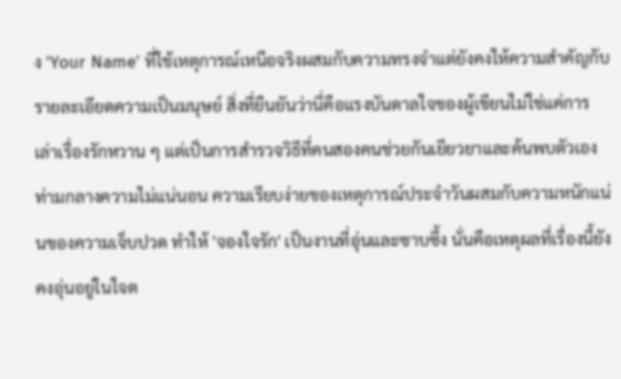ง 'Your Name' ที่ใช้เหตุการณ์เหนือจริงผสมกับความทรงจำแต่ยังคงให้ความสำคัญกับรายละเอียดความเป็นมนุษย์ สิ่งที่ยืนยันว่านี่คือแรงบันดาลใจของผู้เขียนไม่ใช่แค่การเล่าเรื่องรักหวาน ๆ แต่เป็นการสำรวจวิธีที่คนสองคนช่วยกันเยียวยาและค้นพบตัวเองท่ามกลางความไม่แน่นอน ความเรียบง่ายของเหตุการณ์ประจำวันผสมกับความหนักแน่นของความเจ็บปวด ทำให้ 'จองใจรัก' เป็นงานที่อุ่นและซาบซึ้ง นั่นคือเหตุผลที่เรื่องนี้ยังคงอุ่นอยู่ในใจต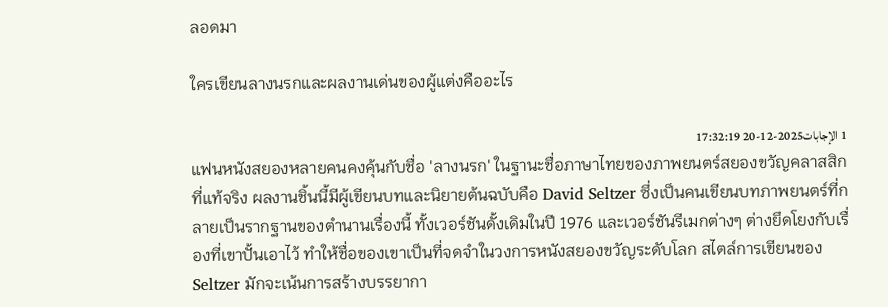ลอดมา

ใครเขียนลางนรกและผลงานเด่นของผู้แต่งคืออะไร

1 الإجابات2025-12-20 17:32:19
แฟนหนังสยองหลายคนคงคุ้นกับชื่อ 'ลางนรก' ในฐานะชื่อภาษาไทยของภาพยนตร์สยองขวัญคลาสสิกที่แท้จริง ผลงานชิ้นนี้มีผู้เขียนบทและนิยายต้นฉบับคือ David Seltzer ซึ่งเป็นคนเขียนบทภาพยนตร์ที่กลายเป็นรากฐานของตำนานเรื่องนี้ ทั้งเวอร์ชันดั้งเดิมในปี 1976 และเวอร์ชันรีเมกต่างๆ ต่างยึดโยงกับเรื่องที่เขาปั้นเอาไว้ ทำให้ชื่อของเขาเป็นที่จดจำในวงการหนังสยองขวัญระดับโลก สไตล์การเขียนของ Seltzer มักจะเน้นการสร้างบรรยากา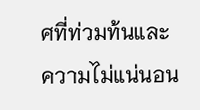ศที่ท่วมท้นและความไม่แน่นอน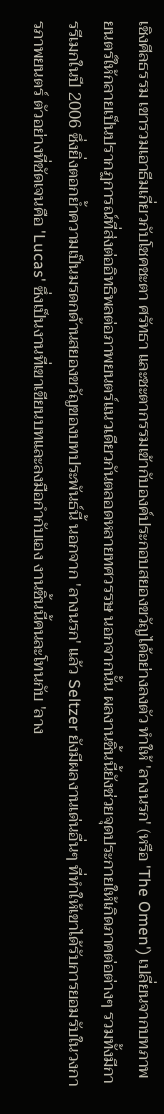เชิงศีลธรรม เขารวมเอาธีมเกี่ยวกับโชคชะตา ศรัทธา และชะตากรรมเข้ากับองค์ประกอบสยองขวัญได้อย่างลงตัว ทำให้ 'ลางนรก' (หรือ 'The Omen') เปลี่ยนจากบทภาพยนตร์ให้กลายเป็นปรากฏการณ์ที่ส่งต่ออิทธิพลต่อภาพยนตร์แนวเดียวกันตลอดหลายทศวรรษ นอกจากนั้น ผลงานชิ้นนี้ยังช่วยจุดประกายให้เกิดภาคต่อต่างๆ รวมทั้งมีการรีเมกในปี 2006 ซึ่งยิ่งตอกย้ำความเป็นมรดกด้านสยองขวัญของบทประพันธ์นี้ นอกจาก 'ลางนรก' แล้ว Seltzer ยังมีผลงานเด่นอื่นๆ ที่ทำให้เขาได้รับการยอมรับในวงการภาพยนตร์ ตัวอย่างที่ชัดเจนคือ 'Lucas' ซึ่งเป็นงานที่เขาเขียนบทและลงมือกำกับเอง งานชิ้นนี้คนละโทนกับ 'ลาง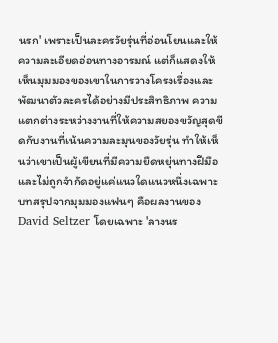นรก' เพราะเป็นละครวัยรุ่นที่อ่อนโยนและให้ความละเอียดอ่อนทางอารมณ์ แต่ก็แสดงให้เห็นมุมมองของเขาในการวางโครงเรื่องและพัฒนาตัวละครได้อย่างมีประสิทธิภาพ ความแตกต่างระหว่างงานที่ให้ความสยองขวัญสุดขีดกับงานที่เน้นความละมุนของวัยรุ่น ทำให้เห็นว่าเขาเป็นผู้เขียนที่มีความยืดหยุ่นทางฝีมือและไม่ถูกจำกัดอยู่แค่แนวใดแนวหนึ่งเฉพาะ บทสรุปจากมุมมองแฟนๆ คือผลงานของ David Seltzer โดยเฉพาะ 'ลางนร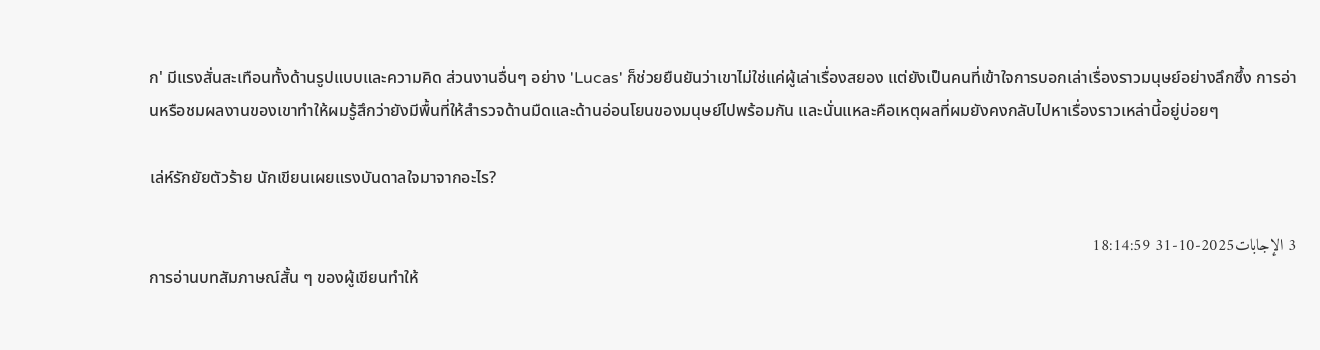ก' มีแรงสั่นสะเทือนทั้งด้านรูปแบบและความคิด ส่วนงานอื่นๆ อย่าง 'Lucas' ก็ช่วยยืนยันว่าเขาไม่ใช่แค่ผู้เล่าเรื่องสยอง แต่ยังเป็นคนที่เข้าใจการบอกเล่าเรื่องราวมนุษย์อย่างลึกซึ้ง การอ่านหรือชมผลงานของเขาทำให้ผมรู้สึกว่ายังมีพื้นที่ให้สำรวจด้านมืดและด้านอ่อนโยนของมนุษย์ไปพร้อมกัน และนั่นแหละคือเหตุผลที่ผมยังคงกลับไปหาเรื่องราวเหล่านี้อยู่บ่อยๆ

เล่ห์รักยัยตัวร้าย นักเขียนเผยแรงบันดาลใจมาจากอะไร?

3 الإجابات2025-10-31 18:14:59
การอ่านบทสัมภาษณ์สั้น ๆ ของผู้เขียนทำให้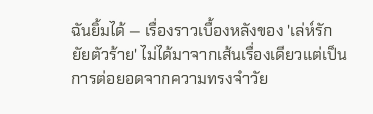ฉันยิ้มได้ — เรื่องราวเบื้องหลังของ 'เล่ห์รักยัยตัวร้าย' ไม่ได้มาจากเส้นเรื่องเดียวแต่เป็นการต่อยอดจากความทรงจำวัย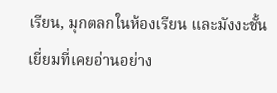เรียน, มุกตลกในห้องเรียน และมังงะชั้นเยี่ยมที่เคยอ่านอย่าง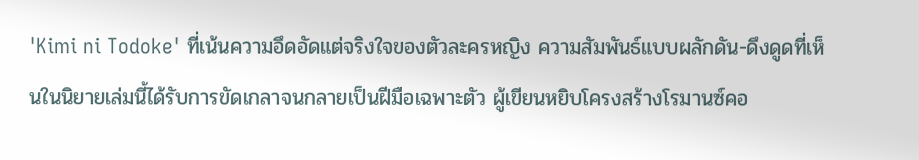'Kimi ni Todoke' ที่เน้นความอึดอัดแต่จริงใจของตัวละครหญิง ความสัมพันธ์แบบผลักดัน-ดึงดูดที่เห็นในนิยายเล่มนี้ได้รับการขัดเกลาจนกลายเป็นฝีมือเฉพาะตัว ผู้เขียนหยิบโครงสร้างโรมานซ์คอ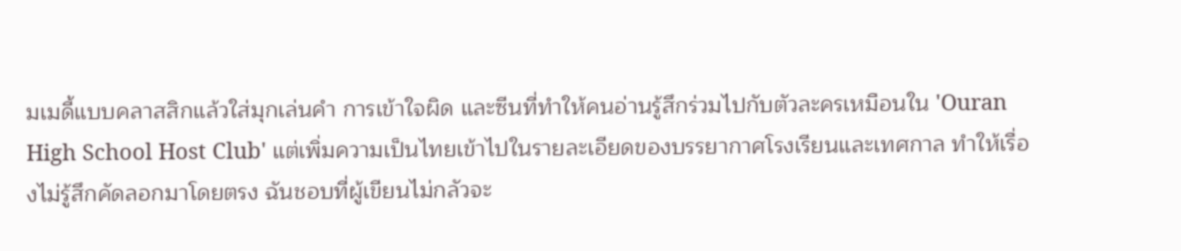มเมดี้แบบคลาสสิกแล้วใส่มุกเล่นคำ การเข้าใจผิด และซีนที่ทำให้คนอ่านรู้สึกร่วมไปกับตัวละครเหมือนใน 'Ouran High School Host Club' แต่เพิ่มความเป็นไทยเข้าไปในรายละเอียดของบรรยากาศโรงเรียนและเทศกาล ทำให้เรื่องไม่รู้สึกคัดลอกมาโดยตรง ฉันชอบที่ผู้เขียนไม่กลัวจะ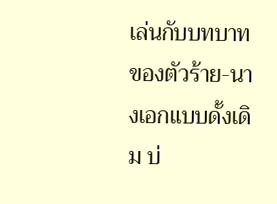เล่นกับบทบาทของตัวร้าย-นางเอกแบบดั้งเดิม บ่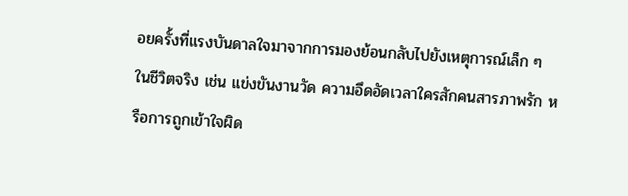อยครั้งที่แรงบันดาลใจมาจากการมองย้อนกลับไปยังเหตุการณ์เล็ก ๆ ในชีวิตจริง เช่น แข่งขันงานวัด ความอึดอัดเวลาใครสักคนสารภาพรัก หรือการถูกเข้าใจผิด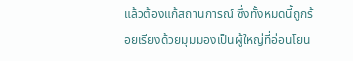แล้วต้องแก้สถานการณ์ ซึ่งทั้งหมดนี้ถูกร้อยเรียงด้วยมุมมองเป็นผู้ใหญ่ที่อ่อนโยน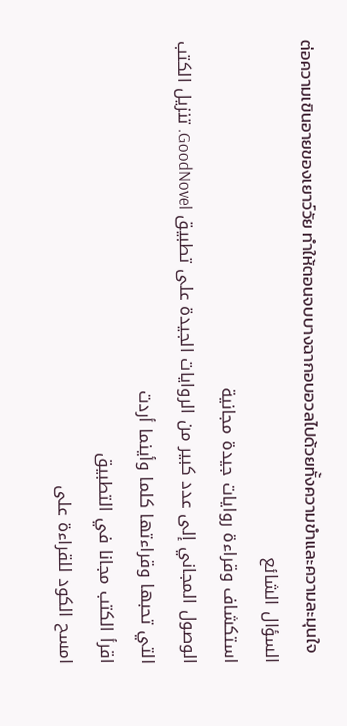ต่อความเขินอายของเยาว์วัย ทำให้ตอนจบบางฉากอบอวลไปด้วยทั้งความขำและความละมุนใจ
السؤال الشائع
استكشاف وقراءة روايات جيدة مجانية
الوصول المجاني إلى عدد كبير من الروايات الجيدة على تطبيق GoodNovel. تنزيل الكتب التي تحبها وقراءتها كلما وأينما أردت
اقرأ الكتب مجانا في التطبيق
امسح الكود للقراءة على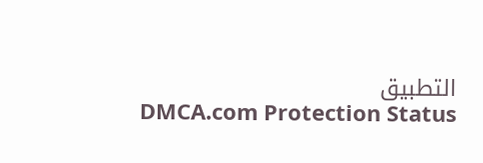التطبيق
DMCA.com Protection Status